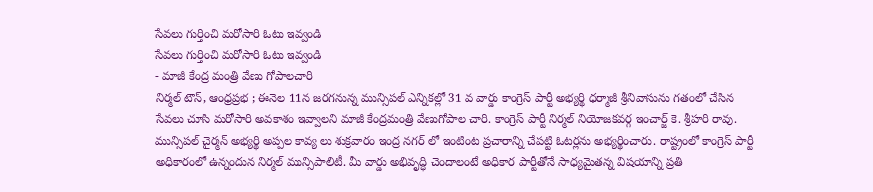సేవలు గుర్తించి మరోసారి ఓటు ఇవ్వండి
సేవలు గుర్తించి మరోసారి ఓటు ఇవ్వండి
- మాజీ కేంద్ర మంత్రి వేణు గోపాలచారి
నిర్మల్ టౌన్, ఆంధ్రప్రభ ; ఈనెల 11న జరగనున్న మున్సిపల్ ఎన్నికల్లో 31 వ వార్డు కాంగ్రెస్ పార్టీ అభ్యర్థి ధర్మాజీ శ్రీనివాసును గతంలో చేసిన సేవలు చూసి మరోసారి అవకాశం ఇవ్వాలని మాజీ కేంద్రమంత్రి వేణుగోపాల చారి. కాంగ్రెస్ పార్టీ నిర్మల్ నియోజకవర్గ ఇంచార్జ్ కె. శ్రీహరి రావు. మున్సిపల్ చైర్మన్ అభ్యర్థి అప్పల కావ్య లు శుక్రవారం ఇంద్ర నగర్ లో ఇంటింట ప్రచారాన్ని చేపట్టి ఓటర్లను అభ్యర్థించారు. రాష్ట్రంలో కాంగ్రెస్ పార్టీ అధికారంలో ఉన్నందున నిర్మల్ మున్సిపాలిటీ. మీ వార్డు అభివృద్ధి చెందాలంటే అధికార పార్టీతోనే సాధ్యమైతన్న విషయాన్ని ప్రతి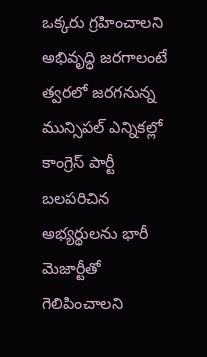ఒక్కరు గ్రహించాలని అభివృద్ధి జరగాలంటే త్వరలో జరగనున్న మున్సిపల్ ఎన్నికల్లో కాంగ్రెస్ పార్టీ బలపరిచిన అభ్యర్థులను భారీ మెజార్టీతో గెలిపించాలని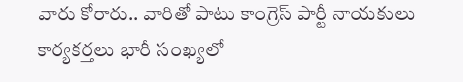వారు కోరారు.. వారితో పాటు కాంగ్రెస్ పార్టీ నాయకులు కార్యకర్తలు భారీ సంఖ్యలో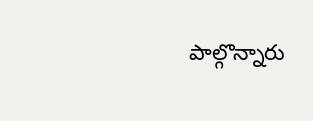పాల్గొన్నారు